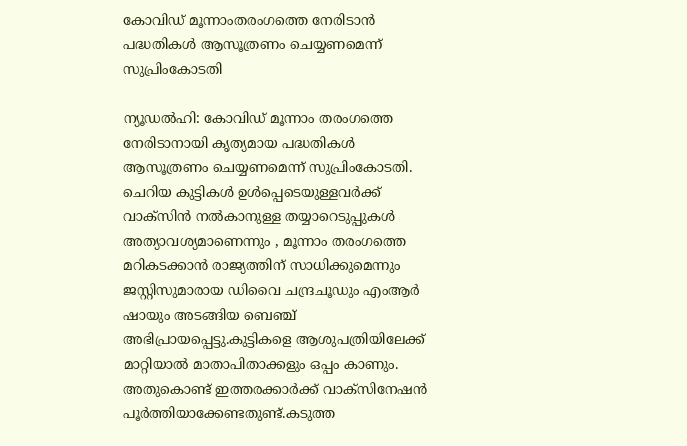കോവിഡ് മൂന്നാംതരംഗത്തെ നേരിടാന്‍ പദ്ധതികള്‍ ആസൂത്രണം ചെയ്യണമെന്ന് സുപ്രിംകോടതി

ന്യൂഡല്‍ഹി: കോവിഡ് മൂന്നാം തരംഗത്തെ നേരിടാനായി കൃത്യമായ പദ്ധതികള്‍ ആസൂത്രണം ചെയ്യണമെന്ന് സുപ്രിംകോടതി. ചെറിയ കുട്ടികള്‍ ഉള്‍പ്പെടെയുള്ളവര്‍ക്ക് വാക്‌സിന്‍ നല്‍കാനുള്ള തയ്യാറെടുപ്പുകള്‍ അത്യാവശ്യമാണെന്നും , മൂന്നാം തരംഗത്തെ മറികടക്കാന്‍ രാജ്യത്തിന് സാധിക്കുമെന്നും ജസ്റ്റിസുമാരായ ഡിവൈ ചന്ദ്രചൂഡും എംആര്‍ ഷായും അടങ്ങിയ ബെഞ്ച് അഭിപ്രായപ്പെട്ടു.കുട്ടികളെ ആശുപത്രിയിലേക്ക് മാറ്റിയാല്‍ മാതാപിതാക്കളും ഒപ്പം കാണും. അതുകൊണ്ട് ഇത്തരക്കാര്‍ക്ക് വാക്‌സിനേഷന്‍ പൂര്‍ത്തിയാക്കേണ്ടതുണ്ട്.കടുത്ത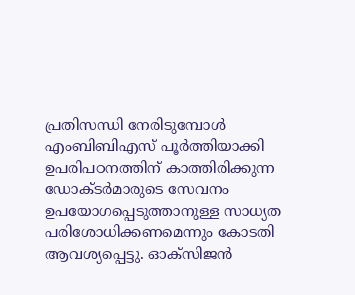പ്രതിസന്ധി നേരിടുമ്പോള്‍ എംബിബിഎസ് പൂര്‍ത്തിയാക്കി ഉപരിപഠനത്തിന് കാത്തിരിക്കുന്ന ഡോക്ടര്‍മാരുടെ സേവനം ഉപയോഗപ്പെടുത്താനുള്ള സാധ്യത പരിശോധിക്കണമെന്നും കോടതി ആവശ്യപ്പെട്ടു. ഓക്‌സിജന്‍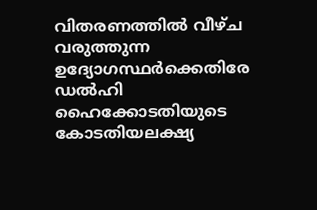വിതരണത്തില്‍ വീഴ്ച വരുത്തുന്ന ഉദ്യോഗസ്ഥര്‍ക്കെതിരേ ഡല്‍ഹി ഹൈക്കോടതിയുടെ കോടതിയലക്ഷ്യ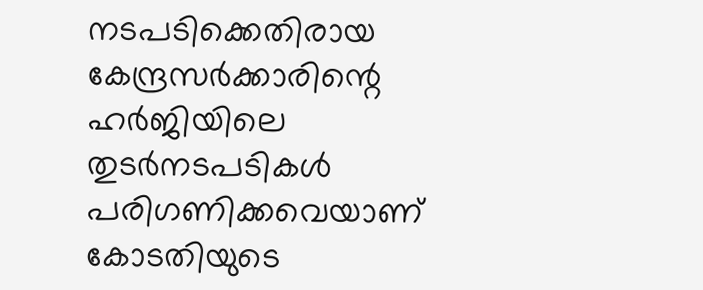നടപടിക്കെതിരായ കേന്ദ്രസര്‍ക്കാരിന്റെ ഹര്‍ജിയിലെ തുടര്‍നടപടികള്‍ പരിഗണിക്കവെയാണ് കോടതിയുടെ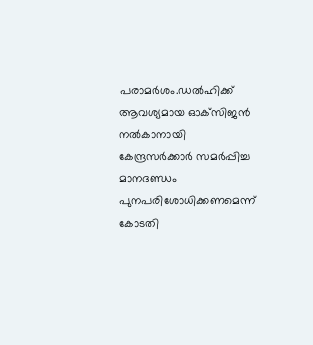പരാമര്‍ശം.ഡല്‍ഹിക്ക് ആവശ്യമായ ഓക്‌സിജന്‍ നല്‍കാനായി കേന്ദ്രസര്‍ക്കാര്‍ സമര്‍പ്പിച്ച മാനദണ്ഡം പുനപരിശോധിക്കണമെന്ന് കോടതി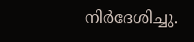നിര്‍ദേശിച്ചു.